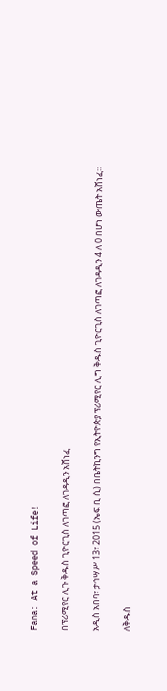Fana: At a Speed of Life!

በፕሪሚየር ሊጉ ቅዱስ ጊዮርጊስ ለገጣፎ ለገዳዲን አሸነፈ

አዲስ አበባ፣ ታኅሣሥ 13፣ 2015 (ኤፍ ቢ ሲ) በቤትኪንግ የኢትዮጵያ ፕሪሚየር ሊግ ቅዱስ ጊዮርጊስ ለገጣፎ ለገዳዲን 4 ለ 0 በሆነ ውጤት አሸነፈ፡፡

ለቅዱስ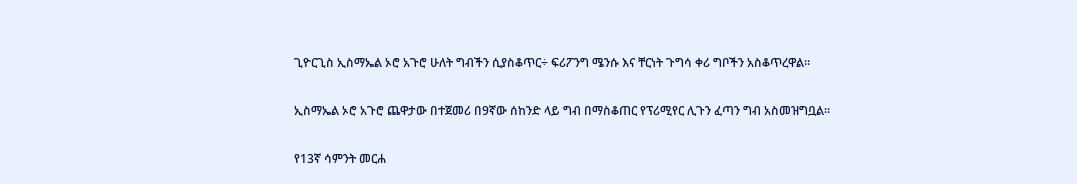ጊዮርጊስ ኢስማኤል ኦሮ አጉሮ ሁለት ግብችን ሲያስቆጥር÷ ፍሪፖንግ ሜንሱ እና ቸርነት ጉግሳ ቀሪ ግቦችን አስቆጥረዋል።

ኢስማኤል ኦሮ አጉሮ ጨዋታው በተጀመሪ በ9ኛው ሰከንድ ላይ ግብ በማስቆጠር የፕሪሚየር ሊጉን ፈጣን ግብ አስመዝግቧል፡፡

የ13ኛ ሳምንት መርሐ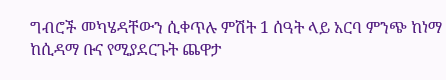ግብሮች መካሄዳቸውን ሲቀጥሉ ምሽት 1 ሰዓት ላይ አርባ ምንጭ ከነማ ከሲዳማ ቡና የሚያደርጉት ጨዋታ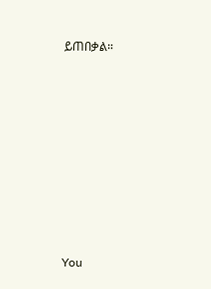ይጠበቃል።











You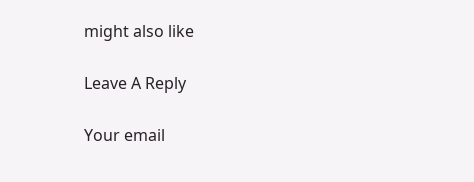might also like

Leave A Reply

Your email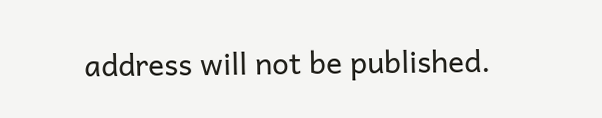address will not be published.